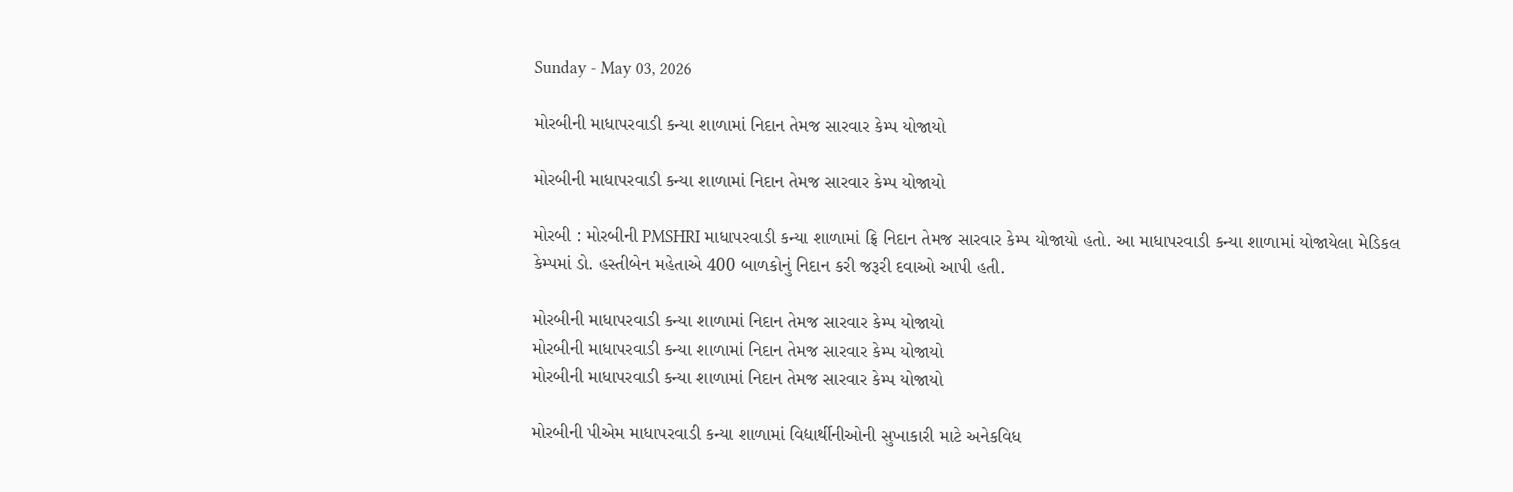Sunday - May 03, 2026

મોરબીની માધાપરવાડી કન્યા શાળામાં નિદાન તેમજ સારવાર કેમ્પ યોજાયો

મોરબીની માધાપરવાડી કન્યા શાળામાં નિદાન તેમજ સારવાર કેમ્પ યોજાયો

મોરબી : મોરબીની PMSHRI માધાપરવાડી કન્યા શાળામાં ફ્રિ નિદાન તેમજ સારવાર કેમ્પ યોજાયો હતો. આ માધાપરવાડી કન્યા શાળામાં યોજાયેલા મેડિકલ કેમ્પમાં ડો. હસ્તીબેન મહેતાએ 400 બાળકોનું નિદાન કરી જરૂરી દવાઓ આપી હતી.

મોરબીની માધાપરવાડી કન્યા શાળામાં નિદાન તેમજ સારવાર કેમ્પ યોજાયો
મોરબીની માધાપરવાડી કન્યા શાળામાં નિદાન તેમજ સારવાર કેમ્પ યોજાયો
મોરબીની માધાપરવાડી કન્યા શાળામાં નિદાન તેમજ સારવાર કેમ્પ યોજાયો

મોરબીની પીએમ માધાપરવાડી કન્યા શાળામાં વિદ્યાર્થીનીઓની સુખાકારી માટે અનેકવિધ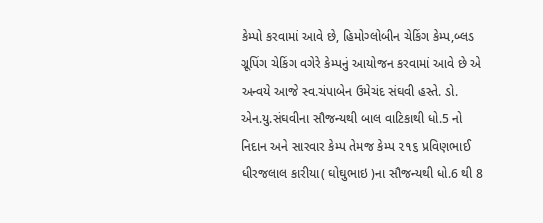કેમ્પો કરવામાં આવે છે, હિમોગ્લોબીન ચેકિંગ કેમ્પ,બ્લડ ગ્રૂપિંગ ચેકિંગ વગેરે કેમ્પનું આયોજન કરવામાં આવે છે એ અન્વયે આજે સ્વ.ચંપાબેન ઉમેચંદ સંઘવી હસ્તે. ડો. એન.યુ.સંઘવીના સૌજન્યથી બાલ વાટિકાથી ધો.5 નો નિદાન અને સારવાર કેમ્પ તેમજ કેમ્પ ૨૧૬ પ્રવિણભાઈ ધીરજલાલ કારીયા( ઘોઘુભાઇ )ના સૌજન્યથી ધો.6 થી 8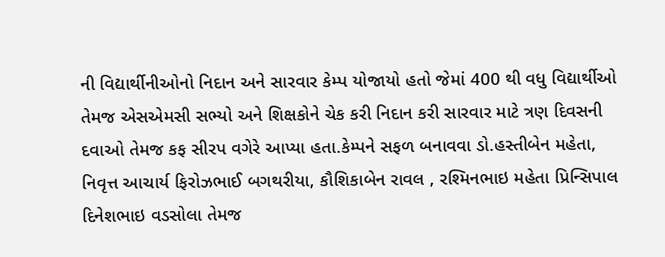ની વિદ્યાર્થીનીઓનો નિદાન અને સારવાર કેમ્પ યોજાયો હતો જેમાં 400 થી વધુ વિદ્યાર્થીઓ તેમજ એસએમસી સભ્યો અને શિક્ષકોને ચેક કરી નિદાન કરી સારવાર માટે ત્રણ દિવસની દવાઓ તેમજ કફ સીરપ વગેરે આપ્યા હતા.કેમ્પને સફળ બનાવવા ડો.હસ્તીબેન મહેતા, નિવૃત્ત આચાર્ય ફિરોઝભાઈ બગથરીયા, કૌશિકાબેન રાવલ , રશ્મિનભાઇ મહેતા પ્રિન્સિપાલ દિનેશભાઇ વડસોલા તેમજ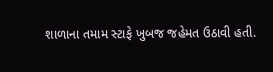શાળાના તમામ સ્ટાફે ખુબજ જહેમત ઉઠાવી હતી.